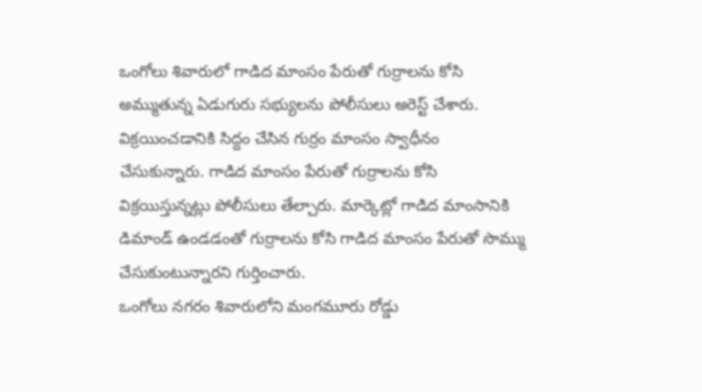ఒంగోలు శివారులో గాడిద మాంసం పేరుతో గుర్రాలను కోసి అమ్ముతున్న ఏడుగురు సభ్యులను పోలీసులు అరెస్ట్ చేశారు. విక్రయించడానికి సిద్దం చేసిన గుర్రం మాంసం స్వాధీనం చేసుకున్నారు. గాడిద మాంసం పేరుతో గుర్రాలను కోసి విక్రయిస్తున్నట్లు పోలీసులు తేల్చారు. మార్కెట్లో గాడిద మాంసానికి డిమాండ్ ఉండడంతో గుర్రాలను కోసి గాడిద మాంసం పేరుతో సొమ్ము చేసుకుంటున్నారని గుర్తించారు.
ఒంగోలు నగరం శివారులోని మంగమూరు రోడ్డు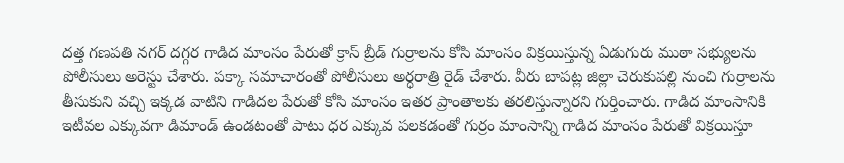దత్త గణపతి నగర్ దగ్గర గాడిద మాంసం పేరుతో క్రాస్ బ్రీడ్ గుర్రాలను కోసి మాంసం విక్రయిస్తున్న ఏడుగురు ముఠా సభ్యులను పోలీసులు అరెస్టు చేశారు. పక్కా సమాచారంతో పోలీసులు అర్ధరాత్రి రైడ్ చేశారు. వీరు బాపట్ల జిల్లా చెరుకుపల్లి నుంచి గుర్రాలను తీసుకుని వచ్చి ఇక్కడ వాటిని గాడిదల పేరుతో కోసి మాంసం ఇతర ప్రాంతాలకు తరలిస్తున్నారని గుర్తించారు. గాడిద మాంసానికి ఇటీవల ఎక్కువగా డిమాండ్ ఉండటంతో పాటు ధర ఎక్కువ పలకడంతో గుర్రం మాంసాన్ని గాడిద మాంసం పేరుతో విక్రయిస్తూ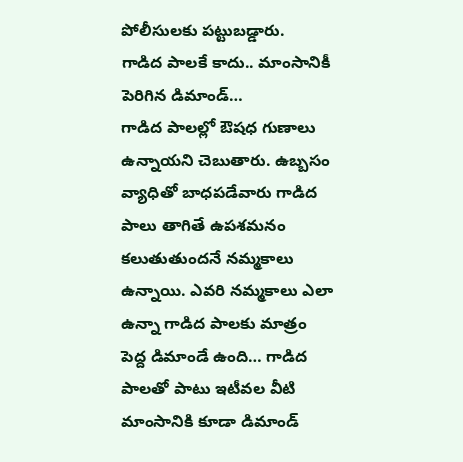పోలీసులకు పట్టుబడ్డారు.
గాడిద పాలకే కాదు.. మాంసానికీ పెరిగిన డిమాండ్…
గాడిద పాలల్లో ఔషధ గుణాలు ఉన్నాయని చెబుతారు. ఉబ్బసం వ్యాధితో బాధపడేవారు గాడిద పాలు తాగితే ఉపశమనం కలుతుతుందనే నమ్మకాలు ఉన్నాయి. ఎవరి నమ్మకాలు ఎలా ఉన్నా గాడిద పాలకు మాత్రం పెద్ద డిమాండే ఉంది… గాడిద పాలతో పాటు ఇటీవల వీటి మాంసానికి కూడా డిమాండ్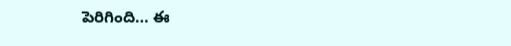పెరిగింది… ఈ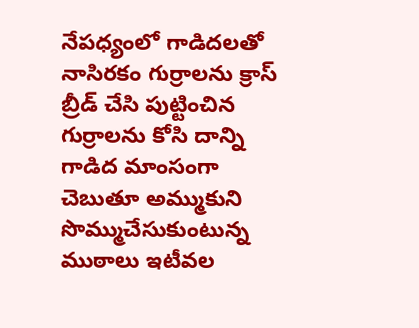నేపధ్యంలో గాడిదలతో నాసిరకం గుర్రాలను క్రాస్ బ్రీడ్ చేసి పుట్టించిన గుర్రాలను కోసి దాన్ని గాడిద మాంసంగా చెబుతూ అమ్ముకుని సొమ్ముచేసుకుంటున్న ముఠాలు ఇటీవల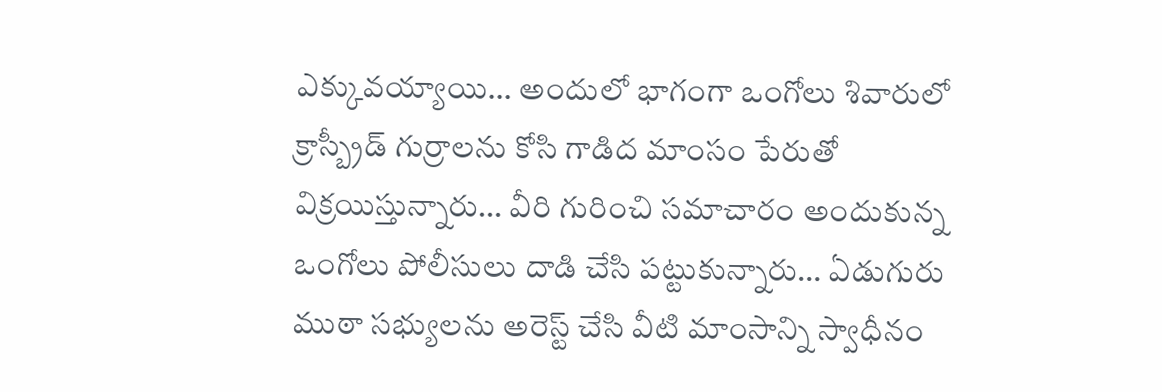ఎక్కువయ్యాయి… అందులో భాగంగా ఒంగోలు శివారులో క్రాస్బ్రీడ్ గుర్రాలను కోసి గాడిద మాంసం పేరుతో విక్రయిస్తున్నారు… వీరి గురించి సమాచారం అందుకున్న ఒంగోలు పోలీసులు దాడి చేసి పట్టుకున్నారు… ఏడుగురు ముఠా సభ్యులను అరెస్ట్ చేసి వీటి మాంసాన్ని స్వాధీనం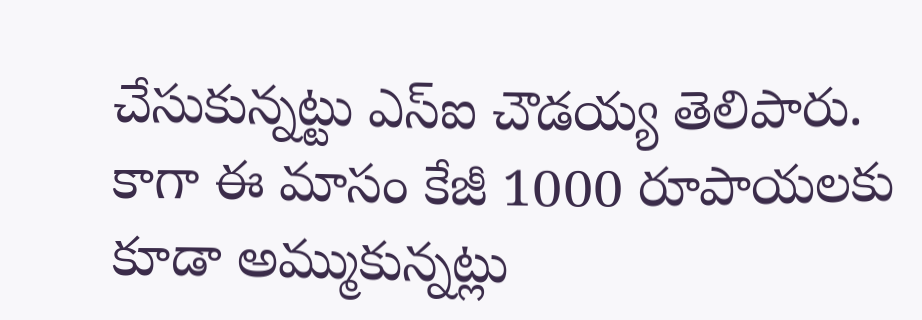చేసుకున్నట్టు ఎస్ఐ చౌడయ్య తెలిపారు. కాగా ఈ మాసం కేజీ 1000 రూపాయలకు కూడా అమ్ముకున్నట్లు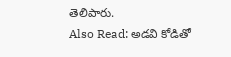తెలిపారు.
Also Read: అడవి కోడితో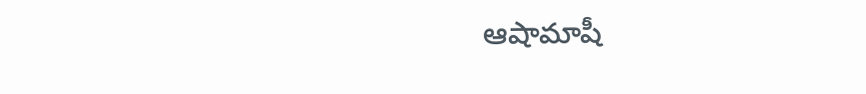ఆషామాషీ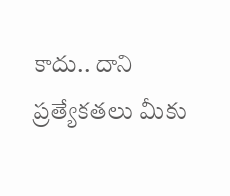కాదు.. దాని ప్రత్యేకతలు మీకు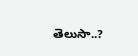తెలుసా..?